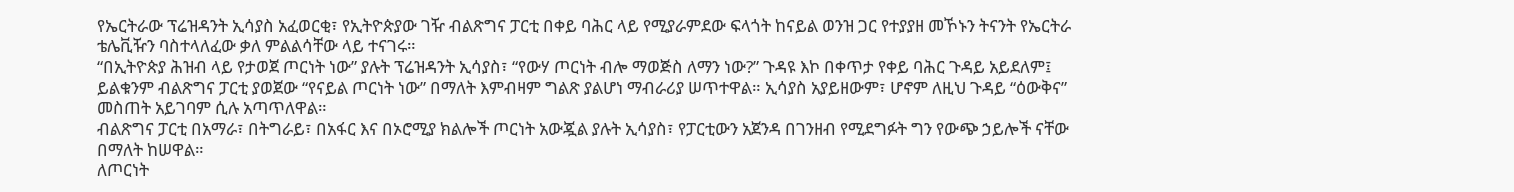የኤርትራው ፕሬዝዳንት ኢሳያስ አፈወርቂ፣ የኢትዮጵያው ገዥ ብልጽግና ፓርቲ በቀይ ባሕር ላይ የሚያራምደው ፍላጎት ከናይል ወንዝ ጋር የተያያዘ መኾኑን ትናንት የኤርትራ ቴሌቪዥን ባስተላለፈው ቃለ ምልልሳቸው ላይ ተናገሩ።
“በኢትዮጵያ ሕዝብ ላይ የታወጀ ጦርነት ነው” ያሉት ፕሬዝዳንት ኢሳያስ፣ “የውሃ ጦርነት ብሎ ማወጅስ ለማን ነው?” ጉዳዩ እኮ በቀጥታ የቀይ ባሕር ጉዳይ አይደለም፤ ይልቁንም ብልጽግና ፓርቲ ያወጀው “የናይል ጦርነት ነው” በማለት እምብዛም ግልጽ ያልሆነ ማብራሪያ ሠጥተዋል። ኢሳያስ አያይዘውም፣ ሆኖም ለዚህ ጉዳይ “ዕውቅና” መስጠት አይገባም ሲሉ አጣጥለዋል።
ብልጽግና ፓርቲ በአማራ፣ በትግራይ፣ በአፋር እና በኦሮሚያ ክልሎች ጦርነት አውጇል ያሉት ኢሳያስ፣ የፓርቲውን አጀንዳ በገንዘብ የሚደግፉት ግን የውጭ ኃይሎች ናቸው በማለት ከሠዋል።
ለጦርነት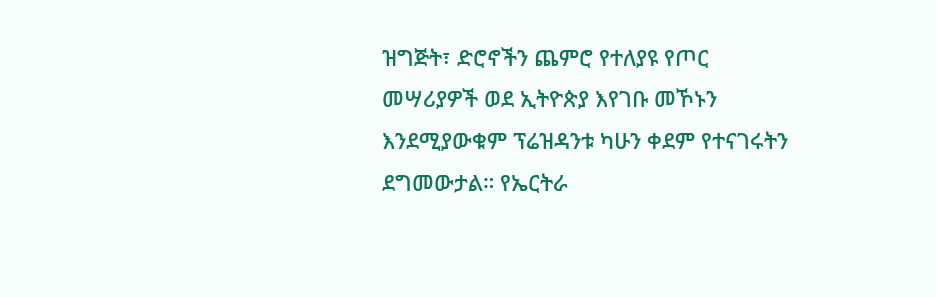ዝግጅት፣ ድሮኖችን ጨምሮ የተለያዩ የጦር መሣሪያዎች ወደ ኢትዮጵያ እየገቡ መኾኑን እንደሚያውቁም ፕሬዝዳንቱ ካሁን ቀደም የተናገሩትን ደግመውታል። የኤርትራ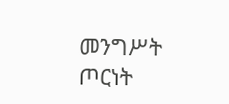መንግሥት ጦርነት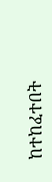ከተከፈተበት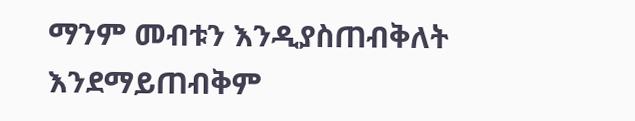ማንም መብቱን እንዲያስጠብቅለት እንደማይጠብቅም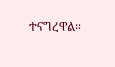ተናግረዋል።